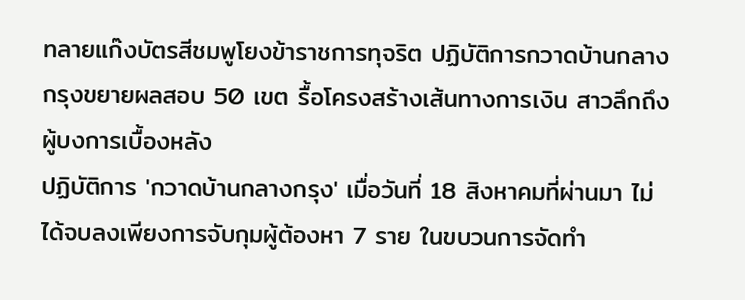ทลายแก๊งบัตรสีชมพูโยงข้าราชการทุจริต ปฏิบัติการกวาดบ้านกลางกรุงขยายผลสอบ 50 เขต รื้อโครงสร้างเส้นทางการเงิน สาวลึกถึงผู้บงการเบื้องหลัง
ปฏิบัติการ 'กวาดบ้านกลางกรุง' เมื่อวันที่ 18 สิงหาคมที่ผ่านมา ไม่ได้จบลงเพียงการจับกุมผู้ต้องหา 7 ราย ในขบวนการจัดทำ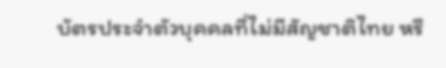บัตรประจำตัวบุคคลที่ไม่มีสัญชาติไทย หรื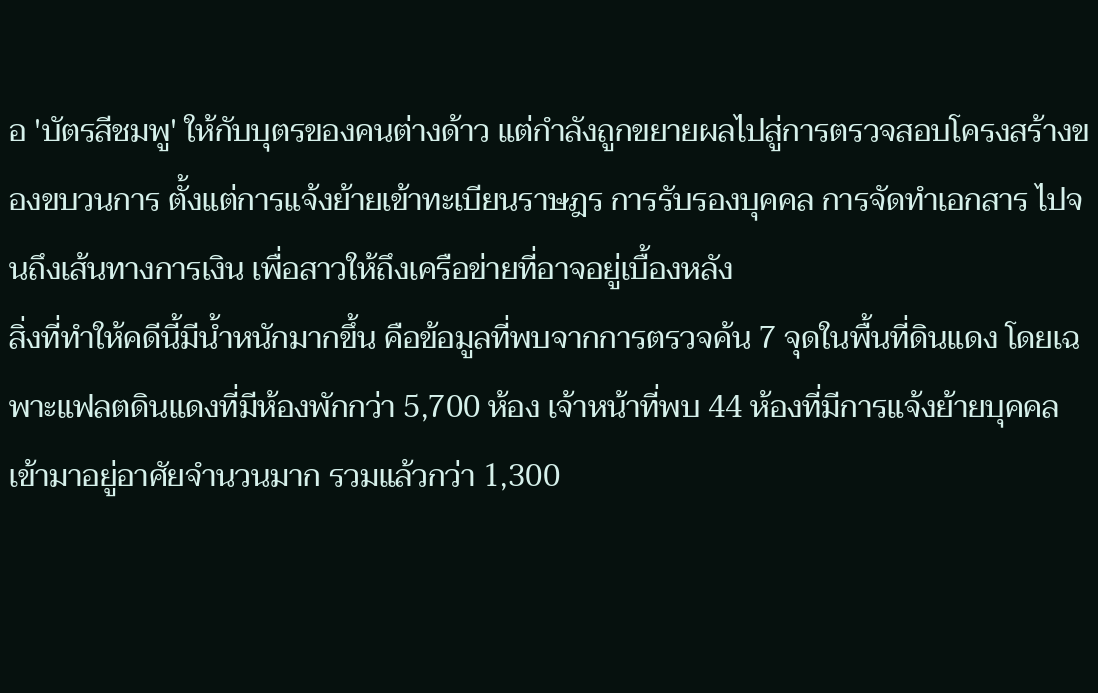อ 'บัตรสีชมพู' ให้กับบุตรของคนต่างด้าว แต่กำลังถูกขยายผลไปสู่การตรวจสอบโครงสร้างของขบวนการ ตั้งแต่การแจ้งย้ายเข้าทะเบียนราษฎร การรับรองบุคคล การจัดทำเอกสาร ไปจนถึงเส้นทางการเงิน เพื่อสาวให้ถึงเครือข่ายที่อาจอยู่เบื้องหลัง
สิ่งที่ทำให้คดีนี้มีน้ำหนักมากขึ้น คือข้อมูลที่พบจากการตรวจค้น 7 จุดในพื้นที่ดินแดง โดยเฉพาะแฟลตดินแดงที่มีห้องพักกว่า 5,700 ห้อง เจ้าหน้าที่พบ 44 ห้องที่มีการแจ้งย้ายบุคคลเข้ามาอยู่อาศัยจำนวนมาก รวมแล้วกว่า 1,300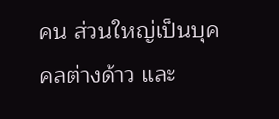คน ส่วนใหญ่เป็นบุคคลต่างด้าว และ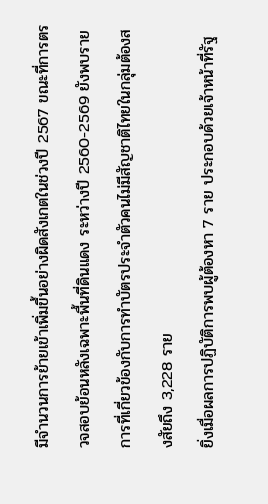มีจำนวนการย้ายเข้าเพิ่มขึ้นอย่างผิดสังเกตในช่วงปี 2567 ขณะที่การตรวจสอบย้อนหลังเฉพาะพื้นที่ดินแดง ระหว่างปี 2560-2569 ยังพบรายการที่เกี่ยวข้องกับการทำบัตรประจำตัวคนไม่มีสัญชาติไทยในกลุ่มต้องสงสัยถึง 3,228 ราย
ยิ่งเมื่อผลการปฏิบัติการพบผู้ต้องหา 7 ราย ประกอบด้วยเจ้าหน้าที่รัฐ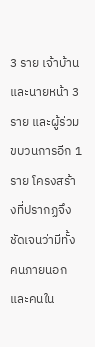3 ราย เจ้าบ้านและนายหน้า 3 ราย และผู้ร่วมขบวนการอีก 1 ราย โครงสร้างที่ปรากฏจึงชัดเจนว่ามีทั้งคนภายนอกและคนใน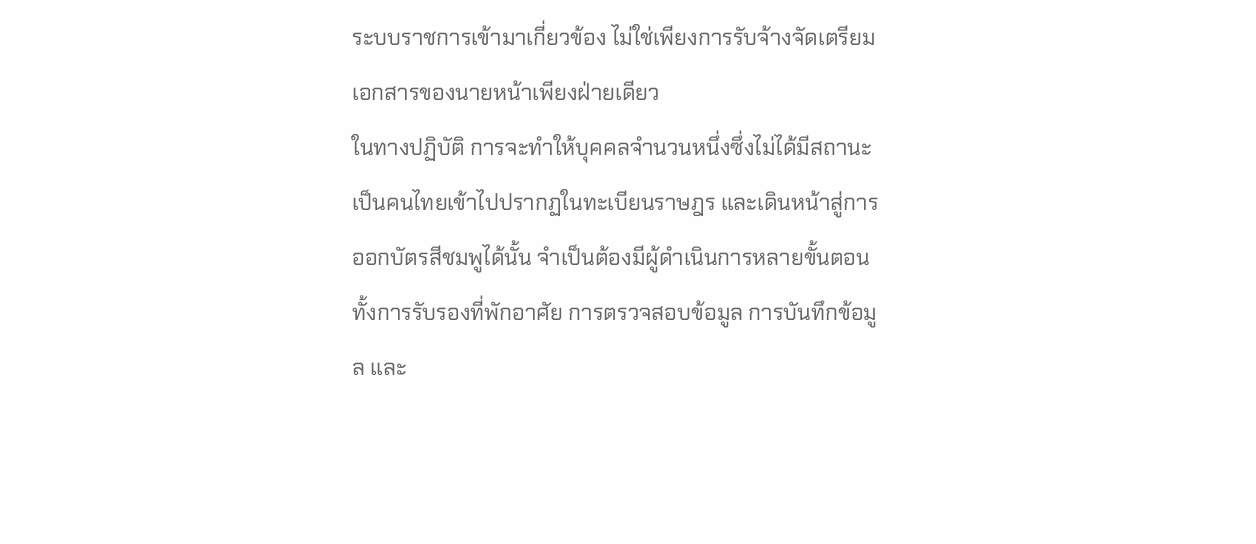ระบบราชการเข้ามาเกี่ยวข้อง ไม่ใช่เพียงการรับจ้างจัดเตรียมเอกสารของนายหน้าเพียงฝ่ายเดียว
ในทางปฏิบัติ การจะทำให้บุคคลจำนวนหนึ่งซึ่งไม่ได้มีสถานะเป็นคนไทยเข้าไปปรากฏในทะเบียนราษฎร และเดินหน้าสู่การออกบัตรสีชมพูได้นั้น จำเป็นต้องมีผู้ดำเนินการหลายขั้นตอน ทั้งการรับรองที่พักอาศัย การตรวจสอบข้อมูล การบันทึกข้อมูล และ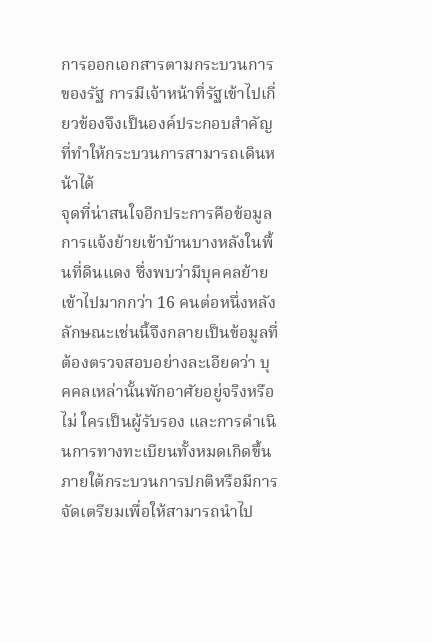การออกเอกสารตามกระบวนการของรัฐ การมีเจ้าหน้าที่รัฐเข้าไปเกี่ยวข้องจึงเป็นองค์ประกอบสำคัญที่ทำให้กระบวนการสามารถเดินหน้าได้
จุดที่น่าสนใจอีกประการคือข้อมูลการแจ้งย้ายเข้าบ้านบางหลังในพื้นที่ดินแดง ซึ่งพบว่ามีบุคคลย้ายเข้าไปมากกว่า 16 คนต่อหนึ่งหลัง ลักษณะเช่นนี้จึงกลายเป็นข้อมูลที่ต้องตรวจสอบอย่างละเอียดว่า บุคคลเหล่านั้นพักอาศัยอยู่จริงหรือไม่ ใครเป็นผู้รับรอง และการดำเนินการทางทะเบียนทั้งหมดเกิดขึ้นภายใต้กระบวนการปกติหรือมีการจัดเตรียมเพื่อให้สามารถนำไป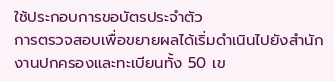ใช้ประกอบการขอบัตรประจำตัว
การตรวจสอบเพื่อขยายผลได้เริ่มดำเนินไปยังสำนักงานปกครองและทะเบียนทั้ง 50 เข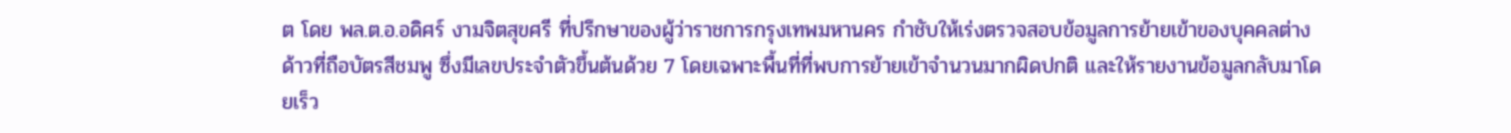ต โดย พล.ต.อ.อดิศร์ งามจิตสุขศรี ที่ปรึกษาของผู้ว่าราชการกรุงเทพมหานคร กำชับให้เร่งตรวจสอบข้อมูลการย้ายเข้าของบุคคลต่างด้าวที่ถือบัตรสีชมพู ซึ่งมีเลขประจำตัวขึ้นต้นด้วย 7 โดยเฉพาะพื้นที่ที่พบการย้ายเข้าจำนวนมากผิดปกติ และให้รายงานข้อมูลกลับมาโดยเร็ว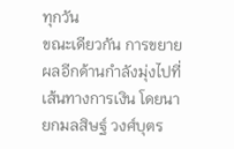ทุกวัน
ขณะเดียวกัน การขยายผลอีกด้านกำลังมุ่งไปที่เส้นทางการเงิน โดยนายกมลสิษฐ์ วงศ์บุตร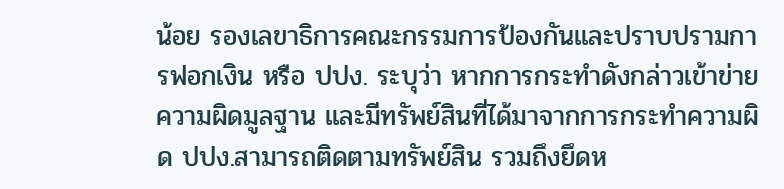น้อย รองเลขาธิการคณะกรรมการป้องกันและปราบปรามการฟอกเงิน หรือ ปปง. ระบุว่า หากการกระทำดังกล่าวเข้าข่ายความผิดมูลฐาน และมีทรัพย์สินที่ได้มาจากการกระทำความผิด ปปง.สามารถติดตามทรัพย์สิน รวมถึงยึดห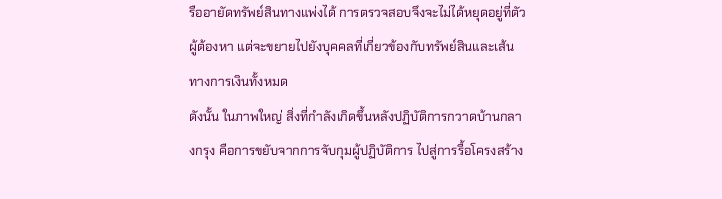รืออายัดทรัพย์สินทางแพ่งได้ การตรวจสอบจึงจะไม่ได้หยุดอยู่ที่ตัวผู้ต้องหา แต่จะขยายไปยังบุคคลที่เกี่ยวข้องกับทรัพย์สินและเส้นทางการเงินทั้งหมด
ดังนั้น ในภาพใหญ่ สิ่งที่กำลังเกิดขึ้นหลังปฏิบัติการกวาดบ้านกลางกรุง คือการขยับจากการจับกุมผู้ปฏิบัติการ ไปสู่การรื้อโครงสร้าง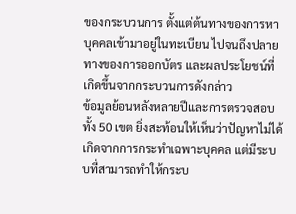ของกระบวนการ ตั้งแต่ต้นทางของการหาบุคคลเข้ามาอยู่ในทะเบียน ไปจนถึงปลายทางของการออกบัตร และผลประโยชน์ที่เกิดขึ้นจากกระบวนการดังกล่าว
ข้อมูลย้อนหลังหลายปีและการตรวจสอบทั้ง 50 เขต ยิ่งสะท้อนให้เห็นว่าปัญหาไม่ได้เกิดจากการกระทำเฉพาะบุคคล แต่มีระบบที่สามารถทำให้กระบ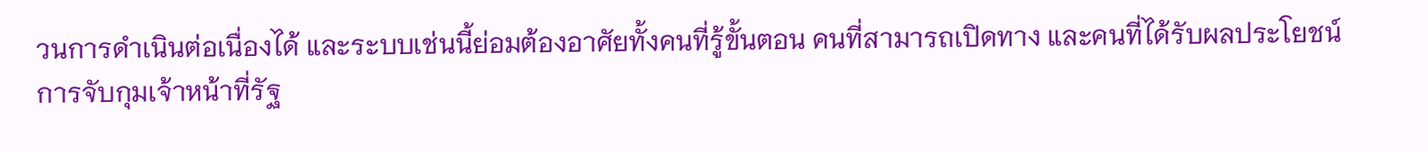วนการดำเนินต่อเนื่องได้ และระบบเช่นนี้ย่อมต้องอาศัยทั้งคนที่รู้ขั้นตอน คนที่สามารถเปิดทาง และคนที่ได้รับผลประโยชน์
การจับกุมเจ้าหน้าที่รัฐ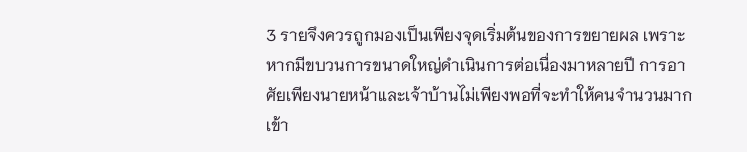3 รายจึงควรถูกมองเป็นเพียงจุดเริ่มต้นของการขยายผล เพราะหากมีขบวนการขนาดใหญ่ดำเนินการต่อเนื่องมาหลายปี การอาศัยเพียงนายหน้าและเจ้าบ้านไม่เพียงพอที่จะทำให้คนจำนวนมากเข้า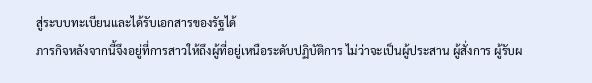สู่ระบบทะเบียนและได้รับเอกสารของรัฐได้
ภารกิจหลังจากนี้จึงอยู่ที่การสาวให้ถึงผู้ที่อยู่เหนือระดับปฏิบัติการ ไม่ว่าจะเป็นผู้ประสาน ผู้สั่งการ ผู้รับผ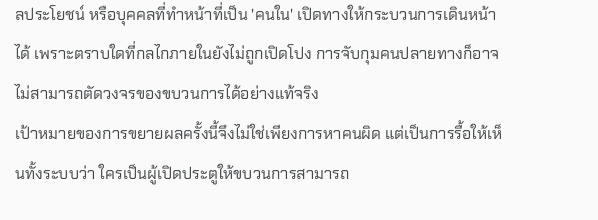ลประโยชน์ หรือบุคคลที่ทำหน้าที่เป็น 'คนใน' เปิดทางให้กระบวนการเดินหน้าได้ เพราะตราบใดที่กลไกภายในยังไม่ถูกเปิดโปง การจับกุมคนปลายทางก็อาจไม่สามารถตัดวงจรของขบวนการได้อย่างแท้จริง
เป้าหมายของการขยายผลครั้งนี้จึงไม่ใช่เพียงการหาคนผิด แต่เป็นการรื้อให้เห็นทั้งระบบว่า ใครเป็นผู้เปิดประตูให้ขบวนการสามารถ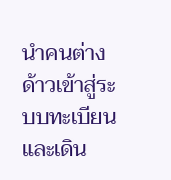นำคนต่างด้าวเข้าสู่ระบบทะเบียนและเดิน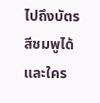ไปถึงบัตรสีชมพูได้ และใคร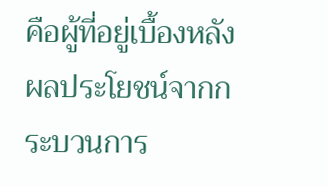คือผู้ที่อยู่เบื้องหลังผลประโยชน์จากกระบวนการ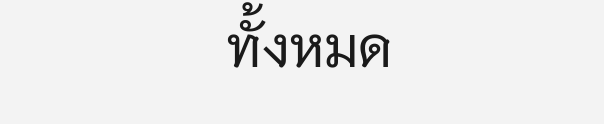ทั้งหมด